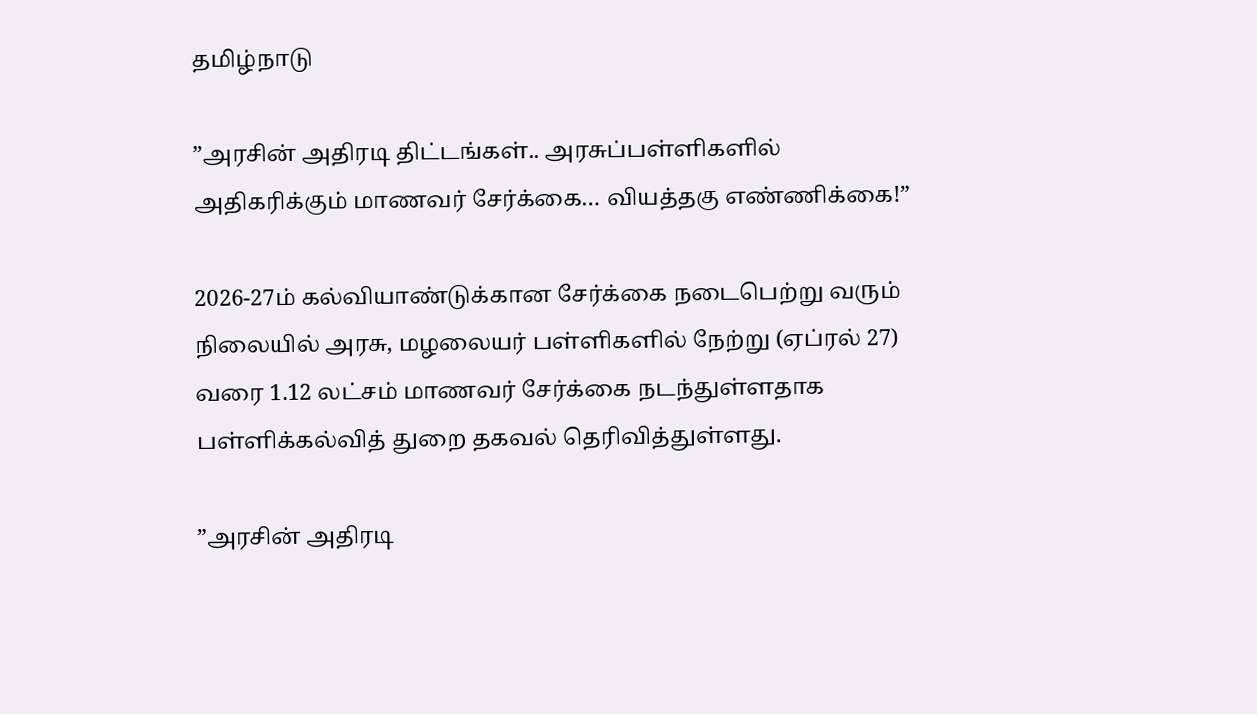தமிழ்நாடு

”அரசின் அதிரடி திட்டங்கள்.. அரசுப்பள்ளிகளில் அதிகரிக்கும் மாணவர் சேர்க்கை… வியத்தகு எண்ணிக்கை!”

2026-27ம் கல்வியாண்டுக்கான சேர்க்கை நடைபெற்று வரும் நிலையில் அரசு, மழலையர் பள்ளிகளில் நேற்று (ஏப்ரல் 27) வரை 1.12 லட்சம் மாணவர் சேர்க்கை நடந்துள்ளதாக பள்ளிக்கல்வித் துறை தகவல் தெரிவித்துள்ளது.

”அரசின் அதிரடி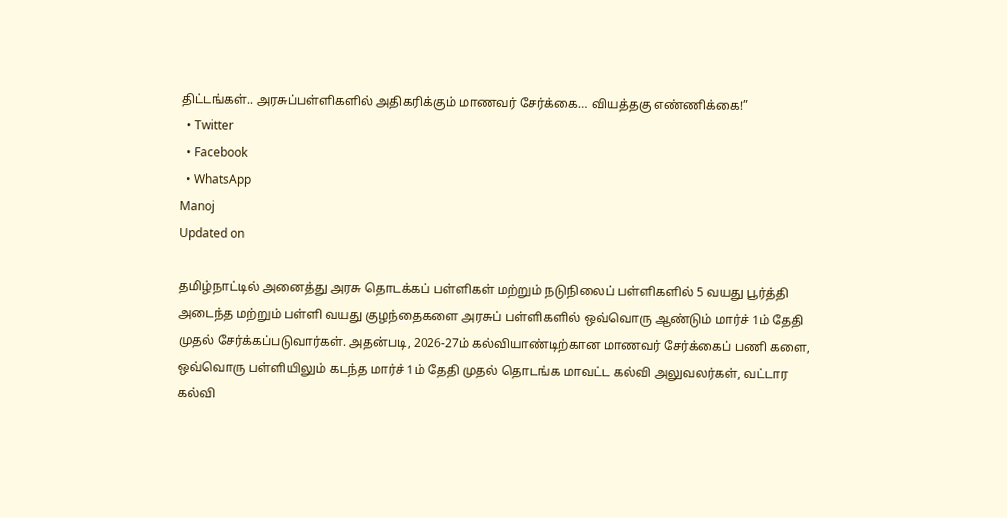திட்டங்கள்.. அரசுப்பள்ளிகளில் அதிகரிக்கும் மாணவர் சேர்க்கை… வியத்தகு எண்ணிக்கை!”
  • Twitter
  • Facebook
  • WhatsApp
Manoj
Updated on

தமிழ்நாட்டில் அனைத்து அரசு தொடக்கப் பள்ளிகள் மற்றும் நடுநிலைப் பள்ளிகளில் 5 வயது பூர்த்தி அடைந்த மற்றும் பள்ளி வயது குழந்தைகளை அரசுப் பள்ளிகளில் ஒவ்வொரு ஆண்டும் மார்ச் 1ம் தேதி முதல் சேர்க்கப்படுவார்கள். அதன்படி, 2026-27ம் கல்வியாண்டிற்கான மாணவர் சேர்க்கைப் பணி களை, ஒவ்வொரு பள்ளியிலும் கடந்த மார்ச் 1ம் தேதி முதல் தொடங்க மாவட்ட கல்வி அலுவலர்கள், வட்டார கல்வி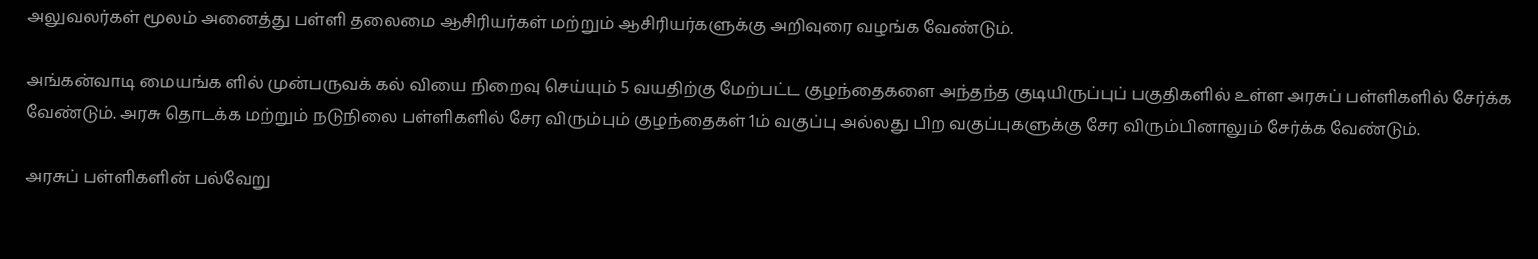அலுவலர்கள் மூலம் அனைத்து பள்ளி தலைமை ஆசிரியர்கள் மற்றும் ஆசிரியர்களுக்கு அறிவுரை வழங்க வேண்டும்.

அங்கன்வாடி மையங்க ளில் முன்பருவக் கல் வியை நிறைவு செய்யும் 5 வயதிற்கு மேற்பட்ட குழந்தைகளை அந்தந்த குடியிருப்புப் பகுதிகளில் உள்ள அரசுப் பள்ளிகளில் சேர்க்க வேண்டும். அரசு தொடக்க மற்றும் நடுநிலை பள்ளிகளில் சேர விரும்பும் குழந்தைகள் 1ம் வகுப்பு அல்லது பிற வகுப்புகளுக்கு சேர விரும்பினாலும் சேர்க்க வேண்டும்.

அரசுப் பள்ளிகளின் பல்வேறு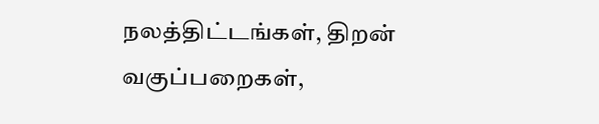நலத்திட்டங்கள், திறன் வகுப்பறைகள்,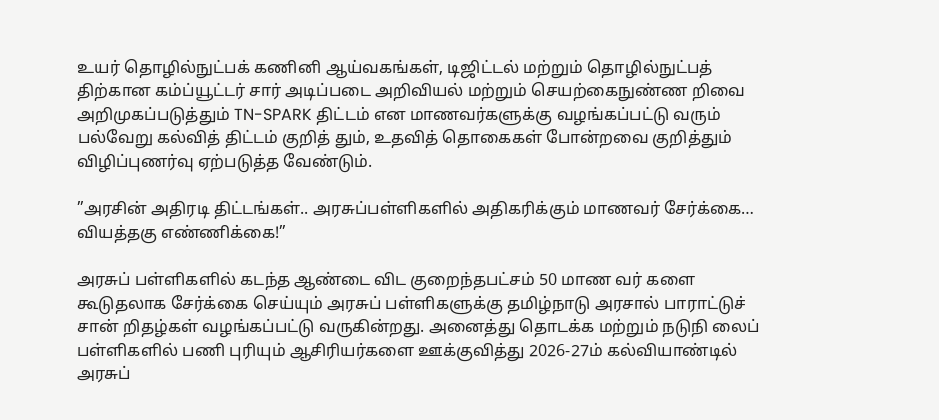உயர் தொழில்நுட்பக் கணினி ஆய்வகங்கள், டிஜிட்டல் மற்றும் தொழில்நுட்பத் திற்கான கம்ப்யூட்டர் சார் அடிப்படை அறிவியல் மற்றும் செயற்கைநுண்ண றிவை அறிமுகப்படுத்தும் TN-SPARK திட்டம் என மாணவர்களுக்கு வழங்கப்பட்டு வரும் பல்வேறு கல்வித் திட்டம் குறித் தும், உதவித் தொகைகள் போன்றவை குறித்தும் விழிப்புணர்வு ஏற்படுத்த வேண்டும்.

”அரசின் அதிரடி திட்டங்கள்.. அரசுப்பள்ளிகளில் அதிகரிக்கும் மாணவர் சேர்க்கை… வியத்தகு எண்ணிக்கை!”

அரசுப் பள்ளிகளில் கடந்த ஆண்டை விட குறைந்தபட்சம் 50 மாண வர் களை கூடுதலாக சேர்க்கை செய்யும் அரசுப் பள்ளிகளுக்கு தமிழ்நாடு அரசால் பாராட்டுச் சான் றிதழ்கள் வழங்கப்பட்டு வருகின்றது. அனைத்து தொடக்க மற்றும் நடுநி லைப் பள்ளிகளில் பணி புரியும் ஆசிரியர்களை ஊக்குவித்து 2026-27ம் கல்வியாண்டில் அரசுப்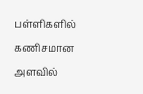பள்ளிகளில் கணிசமான அளவில்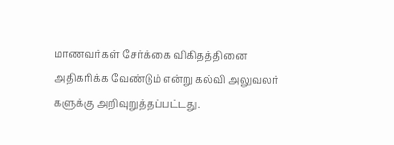மாணவர்கள் சேர்க்கை விகிதத்தினை அதிகரிக்க வேண்டும் என்று கல்வி அலுவலர் களுக்கு அறிவுறுத்தப்பட்டது.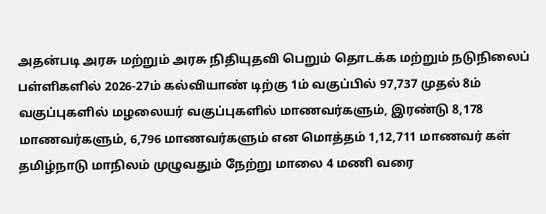அதன்படி அரசு மற்றும் அரசு நிதியுதவி பெறும் தொடக்க மற்றும் நடுநிலைப் பள்ளிகளில் 2026-27ம் கல்வியாண் டிற்கு 1ம் வகுப்பில் 97,737 முதல் 8ம் வகுப்புகளில் மழலையர் வகுப்புகளில் மாணவர்களும், இரண்டு 8,178 மாணவர்களும், 6,796 மாணவர்களும் என மொத்தம் 1,12,711 மாணவர் கள் தமிழ்நாடு மாநிலம் முழுவதும் நேற்று மாலை 4 மணி வரை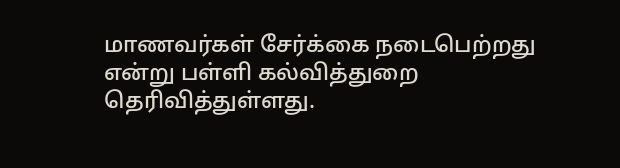மாணவர்கள் சேர்க்கை நடைபெற்றது என்று பள்ளி கல்வித்துறை தெரிவித்துள்ளது.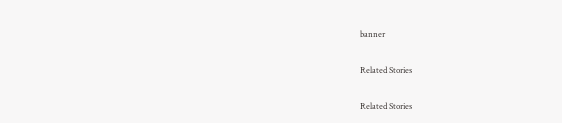banner

Related Stories

Related Stories